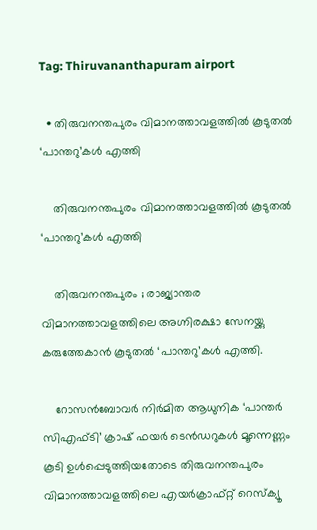Tag: Thiruvananthapuram airport

  • തിരുവനന്തപുരം വിമാനത്താവളത്തിൽ കൂടുതൽ ‘പാന്തറു’കൾ എത്തി

    തിരുവനന്തപുരം വിമാനത്താവളത്തിൽ കൂടുതൽ ‘പാന്തറു’കൾ എത്തി

    തിരുവനന്തപുരം ; രാജ്യാന്തര വിമാനത്താവളത്തിലെ അഗ്നിരക്ഷാ സേനയ്ക്കു കരുത്തേകാൻ കൂടുതൽ ‘പാന്തറു’കൾ എത്തി.

    റോസൻബോവർ നിർമിത ആധുനിക ‘പാന്തർ സിഎഫ്ടി’ ക്രാഷ് ഫയർ ടെൻഡറുകൾ മൂന്നെണ്ണം കൂടി ഉൾപ്പെടുത്തിയതോടെ തിരുവനന്തപുരം വിമാനത്താവളത്തിലെ എയർക്രാഫ്റ്റ് റെസ്ക്യൂ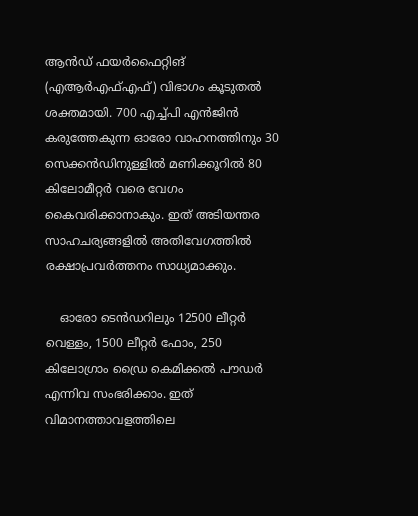ആൻഡ് ഫയർഫൈറ്റിങ് (എആർഎഫ്എഫ്) വിഭാഗം കൂടുതൽ ശക്തമായി. 700 എച്ച്പി എൻജിൻ കരുത്തേകുന്ന ഓരോ വാഹനത്തിനും 30 സെക്കൻഡിനുള്ളിൽ മണിക്കൂറിൽ 80 കിലോമീറ്റർ വരെ വേഗം കൈവരിക്കാനാകും. ഇത് അടിയന്തര സാഹചര്യങ്ങളിൽ അതിവേഗത്തിൽ രക്ഷാപ്രവർത്തനം സാധ്യമാക്കും.

    ഓരോ ടെൻഡറിലും 12500 ലീറ്റർ വെള്ളം, 1500 ലീറ്റർ ഫോം, 250 കിലോഗ്രാം ഡ്രൈ കെമിക്കൽ പൗഡർ എന്നിവ സംഭരിക്കാം. ഇത് വിമാനത്താവളത്തിലെ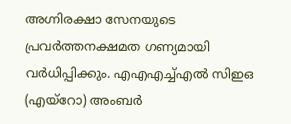അഗ്നിരക്ഷാ സേനയുടെ പ്രവർത്തനക്ഷമത ഗണ്യമായി വർധിപ്പിക്കും. എഎഎച്ച്എൽ സിഇഒ (എയ്റോ) അംബർ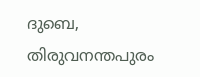ദുബെ, തിരുവനന്തപുരം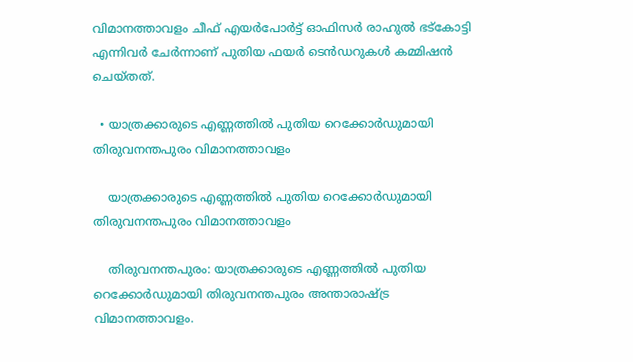വിമാനത്താവളം ചീഫ് എയർപോർട്ട് ഓഫിസർ രാഹുൽ ഭട്കോട്ടി എന്നിവർ ചേർന്നാണ് പുതിയ ഫയർ ടെൻഡറുകൾ കമ്മിഷൻ ചെയ്തത്.

  • യാത്രക്കാരുടെ എണ്ണത്തിൽ പുതിയ റെക്കോർഡുമായി തിരുവനന്തപുരം വിമാനത്താവളം

    യാത്രക്കാരുടെ എണ്ണത്തിൽ പുതിയ റെക്കോർഡുമായി തിരുവനന്തപുരം വിമാനത്താവളം

    തിരുവനന്തപുരം: യാത്രക്കാരുടെ എണ്ണത്തിൽ പുതിയ റെക്കോർഡുമായി തിരുവനന്തപുരം അന്താരാഷ്ട്ര വിമാനത്താവളം.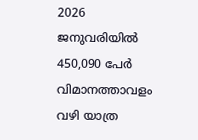2026 ജനുവരിയിൽ 450,090 പേർ വിമാനത്താവളം വഴി യാത്ര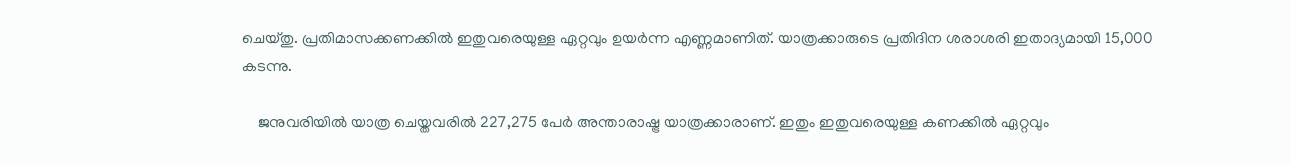ചെയ്തു. പ്രതിമാസക്കണക്കിൽ ഇതുവരെയുള്ള ഏറ്റവും ഉയർന്ന എണ്ണമാണിത്. യാത്രക്കാരുടെ പ്രതിദിന ശരാശരി ഇതാദ്യമായി 15,000 കടന്നു.

    ജനുവരിയിൽ യാത്ര ചെയ്തവരിൽ 227,275 പേർ അന്താരാഷ്ട്ര യാത്രക്കാരാണ്. ഇതും ഇതുവരെയുള്ള കണക്കിൽ ഏറ്റവും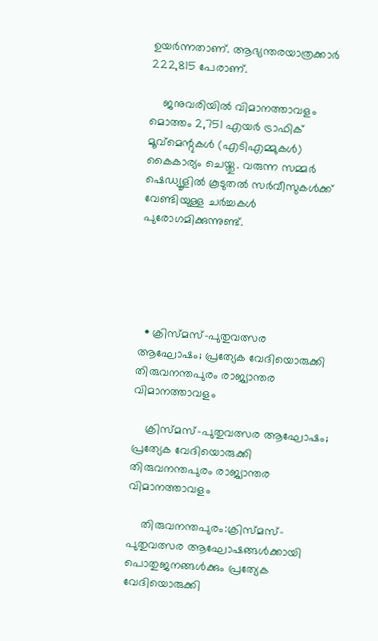ഉയർന്നതാണ്. ആഭ്യന്തരയാത്രക്കാർ 222,815 പേരാണ്.

    ജനുവരിയിൽ വിമാനത്താവളം മൊത്തം 2,751 എയർ ട്രാഫിക് മൂവ്‌മെന്റുകൾ (എടിഎമ്മുകൾ) കൈകാര്യം ചെയ്തു. വരുന്ന സമ്മർ ഷെഡ്യൂളിൽ കൂടുതൽ സർവീസുകൾക്ക് വേണ്ടിയുള്ള ചർച്ചകൾ പുരോഗമിക്കുന്നുണ്ട്.





  • ക്രിസ്മസ്-പുതുവത്സര ആഘോഷം; പ്രത്യേക വേദിയൊരുക്കി തിരുവനന്തപുരം രാജ്യാന്തര വിമാനത്താവളം

    ക്രിസ്മസ്-പുതുവത്സര ആഘോഷം; പ്രത്യേക വേദിയൊരുക്കി തിരുവനന്തപുരം രാജ്യാന്തര വിമാനത്താവളം

    തിരുവനന്തപുരം:ക്രിസ്മസ്-പുതുവത്സര ആഘോഷങ്ങൾക്കായി പൊതുജനങ്ങൾക്കും പ്രത്യേക വേദിയൊരുക്കി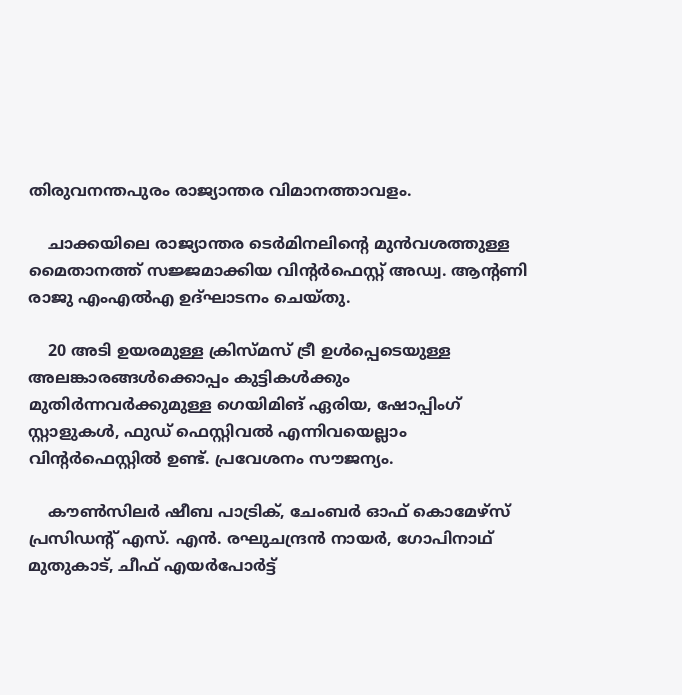തിരുവനന്തപുരം രാജ്യാന്തര വിമാനത്താവളം.

    ചാക്കയിലെ രാജ്യാന്തര ടെർമിനലിന്റെ മുൻവശത്തുള്ള മൈതാനത്ത് സജ്ജമാക്കിയ വിന്റർഫെസ്റ്റ് അഡ്വ. ആന്റണി രാജു എംഎൽഎ ഉദ്ഘാടനം ചെയ്തു.

    20 അടി ഉയരമുള്ള ക്രിസ്മസ് ട്രീ ഉൾപ്പെടെയുള്ള അലങ്കാരങ്ങൾക്കൊപ്പം കുട്ടികൾക്കും മുതിർന്നവർക്കുമുള്ള ഗെയിമിങ് ഏരിയ, ഷോപ്പിംഗ് സ്റ്റാളുകൾ, ഫുഡ് ഫെസ്റ്റിവൽ എന്നിവയെല്ലാം വിന്റർഫെസ്റ്റിൽ ഉണ്ട്. പ്രവേശനം സൗജന്യം.

    കൗൺസിലർ ഷീബ പാട്രിക്, ചേംബർ ഓഫ് കൊമേഴ്സ് പ്രസിഡന്റ് എസ്. എൻ. രഘുചന്ദ്രൻ നായർ, ഗോപിനാഥ് മുതുകാട്, ചീഫ് എയർപോർട്ട്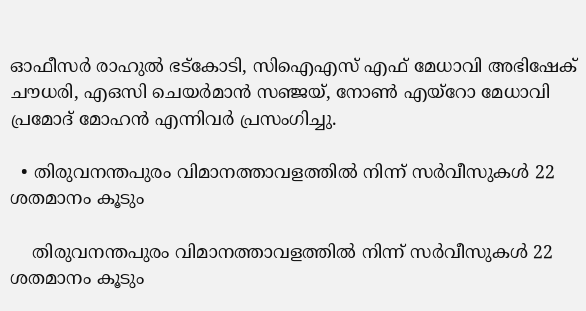ഓഫീസർ രാഹുൽ ഭട്കോടി, സിഐഎസ് എഫ് മേധാവി അഭിഷേക് ചൗധരി, എഒസി ചെയർമാൻ സഞ്ജയ്, നോൺ എയ്റോ മേധാവി പ്രമോദ് മോഹൻ എന്നിവർ പ്രസംഗിച്ചു.

  • തിരുവനന്തപുരം വിമാനത്താവളത്തിൽ നിന്ന് സർവീസുകൾ 22 ശതമാനം കൂടും

    തിരുവനന്തപുരം വിമാനത്താവളത്തിൽ നിന്ന് സർവീസുകൾ 22 ശതമാനം കൂടും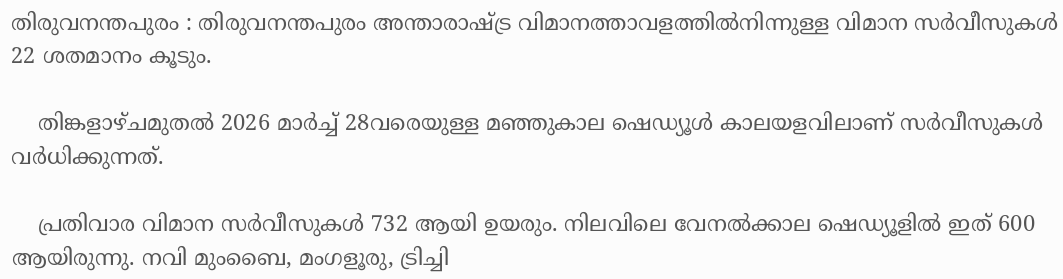തിരുവനന്തപുരം : തിരുവനന്തപുരം അന്താരാഷ്ട്ര വിമാനത്താവളത്തിൽനിന്നുള്ള വിമാന സർവീസുകൾ 22 ശതമാനം കൂടും.

    തിങ്കളാഴ്ചമുതൽ 2026 മാർച്ച് 28വരെയുള്ള മഞ്ഞുകാല ഷെഡ്യൂൾ കാലയളവിലാണ് സർവീസുകൾ വർധിക്കുന്നത്.

    പ്രതിവാര വിമാന സർവീസുകൾ 732 ആയി ഉയരും. നിലവിലെ വേനൽക്കാല ഷെഡ്യൂളിൽ ഇത് 600 ആയിരുന്നു. നവി മുംബൈ, മംഗളൂരു, ട്രിച്ചി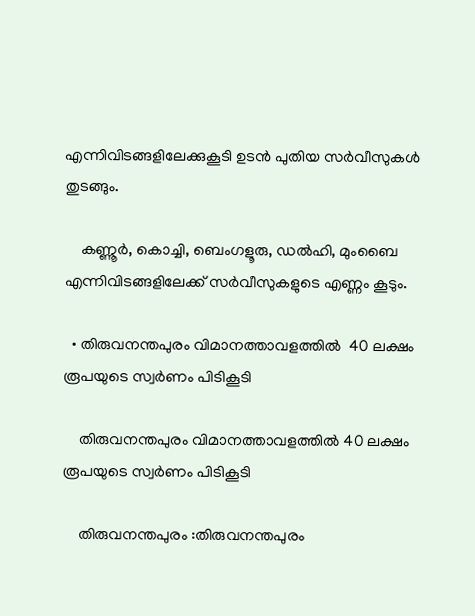എന്നിവിടങ്ങളിലേക്കുകൂടി ഉടൻ പുതിയ സർവീസുകൾ തുടങ്ങും.

    കണ്ണൂർ, കൊച്ചി, ബെംഗളൂരു, ഡൽഹി, മുംബൈ എന്നിവിടങ്ങളിലേക്ക് സർവീസുകളുടെ എണ്ണം കൂടും.

  • തിരുവനന്തപുരം വിമാനത്താവളത്തിൽ  40 ലക്ഷം രൂപയുടെ സ്വർണം പിടികൂടി

    തിരുവനന്തപുരം വിമാനത്താവളത്തിൽ 40 ലക്ഷം രൂപയുടെ സ്വർണം പിടികൂടി

    തിരുവനന്തപുരം :തിരുവനന്തപുരം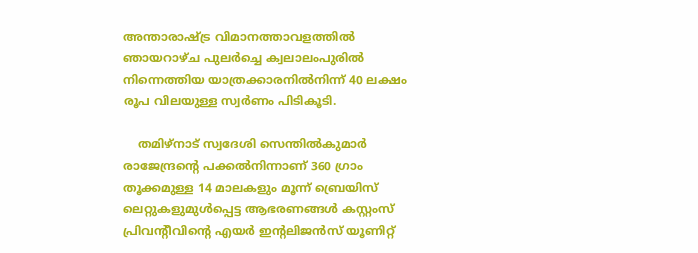അന്താരാഷ്ട്ര വിമാനത്താവളത്തിൽ ഞായറാഴ്ച പുലർച്ചെ ക്വലാലംപുരിൽ നിന്നെത്തിയ യാത്രക്കാരനിൽനിന്ന് 40 ലക്ഷം രൂപ വിലയുള്ള സ്വർണം പിടികൂടി.

    തമിഴ്‌നാട് സ്വദേശി സെന്തിൽകുമാർ രാജേന്ദ്രന്റെ പക്കൽനിന്നാണ് 360 ഗ്രാം തൂക്കമുള്ള 14 മാലകളും മൂന്ന് ബ്രെയിസ് ലെറ്റുകളുമുൾപ്പെട്ട ആഭരണങ്ങൾ കസ്റ്റംസ് പ്രിവന്റീവിന്റെ എയർ ഇന്റലിജൻസ് യൂണിറ്റ്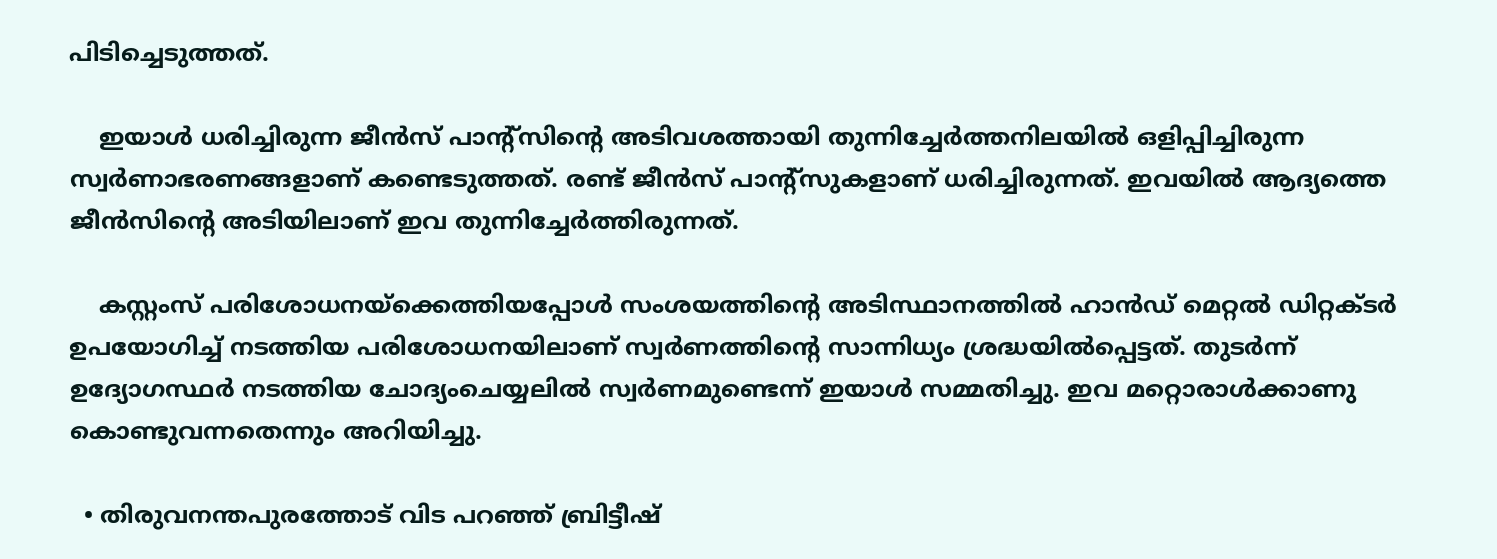പിടിച്ചെടുത്തത്.

    ഇയാൾ ധരിച്ചിരുന്ന ജീൻസ് പാന്റ്സിന്റെ അടിവശത്തായി തുന്നിച്ചേർത്തനിലയിൽ ഒളിപ്പിച്ചിരുന്ന സ്വർണാഭരണങ്ങളാണ്‌ കണ്ടെടുത്തത്‌. രണ്ട് ജീൻസ് പാന്റ്‌സുകളാണ് ധരിച്ചിരുന്നത്. ഇവയിൽ ആദ്യത്തെ ജീൻസിന്റെ അടിയിലാണ് ഇവ തുന്നിച്ചേർത്തിരുന്നത്.

    കസ്റ്റംസ് പരിശോധനയ്ക്കെത്തിയപ്പോൾ സംശയത്തിന്റെ അടിസ്ഥാനത്തിൽ ഹാൻഡ് മെറ്റൽ ഡിറ്റക്ടർ ഉപയോഗിച്ച് നടത്തിയ പരിശോധനയിലാണ് സ്വർണത്തിന്റെ സാന്നിധ്യം ശ്രദ്ധയിൽപ്പെട്ടത്. തുടർന്ന് ഉദ്യോഗസ്ഥർ നടത്തിയ ചോദ്യംചെയ്യലിൽ സ്വർണമുണ്ടെന്ന് ഇയാൾ സമ്മതിച്ചു. ഇവ മറ്റൊരാൾക്കാണു കൊണ്ടുവന്നതെന്നും അറിയിച്ചു.

  • തിരുവനന്തപുരത്തോട് വിട പറഞ്ഞ് ബ്രിട്ടീഷ്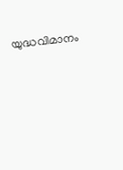യുദ്ധവിമാനം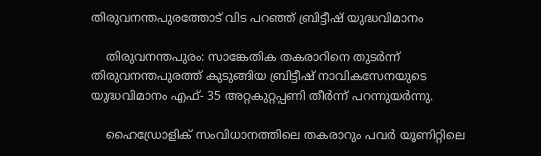തിരുവനന്തപുരത്തോട് വിട പറഞ്ഞ് ബ്രിട്ടീഷ് യുദ്ധവിമാനം

    തിരുവനന്തപുരം: സാങ്കേതിക തകരാറിനെ തുടർന്ന് തിരുവനന്തപുരത്ത് കുടുങ്ങിയ ബ്രിട്ടീഷ് നാവികസേനയുടെ യുദ്ധവിമാനം എഫ്- 35 അറ്റകുറ്റപ്പണി തീർന്ന് പറന്നുയർന്നു.

    ഹൈഡ്രോളിക് സംവിധാനത്തിലെ തകരാറും പവർ യൂണിറ്റിലെ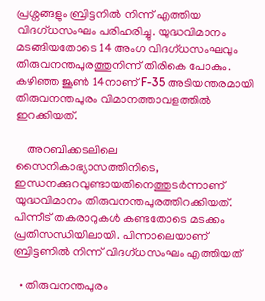പ്രശ്നങ്ങളും ബ്രിട്ടനിൽ നിന്ന് എത്തിയ വിദഗ്ധസംഘം പരിഹരിച്ചു. യുദ്ധവിമാനം മടങ്ങിയതോ‌ടെ 14 അംഗ വിദഗ്ധസംഘവും തിരുവനന്തപുരത്തുനിന്ന് തിരികെ പോകും. കഴിഞ്ഞ ജൂൺ 14നാണ് F-35 അടിയന്തരമായി തിരുവനന്തപുരം വിമാനത്താവളത്തിൽ ഇറക്കിയത്.

    അറബിക്കടലിലെ സൈനികാഭ്യാസത്തിനിടെ, ഇന്ധനക്കുറവുണ്ടായതിനെത്തുടർന്നാണ് യുദ്ധവിമാനം തിരുവനന്തപുരത്തിറക്കിയത്. പിന്നീട് തകരാറുകൾ കണ്ടതോടെ മടക്കം പ്രതിസന്ധിയിലായി. പിന്നാലെയാണ് ബ്രിട്ടണിൽ നിന്ന് വിദഗ്ധസംഘം എത്തിയത്

  • തിരുവനന്തപുരം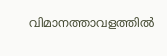വിമാനത്താവളത്തിൽ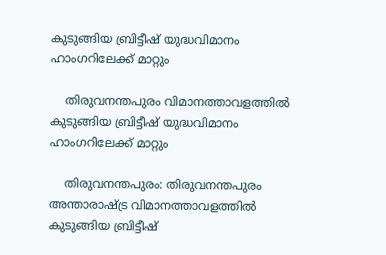കുടുങ്ങിയ ബ്രിട്ടീഷ് യുദ്ധവിമാനം ഹാംഗറിലേക്ക് മാറ്റും

    തിരുവനന്തപുരം വിമാനത്താവളത്തിൽ കുടുങ്ങിയ ബ്രിട്ടീഷ് യുദ്ധവിമാനം ഹാംഗറിലേക്ക് മാറ്റും

    തിരുവനന്തപുരം: തിരുവനന്തപുരം അന്താരാഷ്ട്ര വിമാനത്താവളത്തിൽ കുടുങ്ങിയ ബ്രിട്ടീഷ്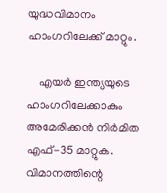യുദ്ധവിമാനം ഹാംഗറിലേക്ക് മാറ്റും.

    എയർ ഇന്ത്യയുടെ ഹാംഗറിലേക്കാകും അമേരിക്കൻ നിർമിത എഫ്-35 മാറ്റുക. വിമാനത്തിന്റെ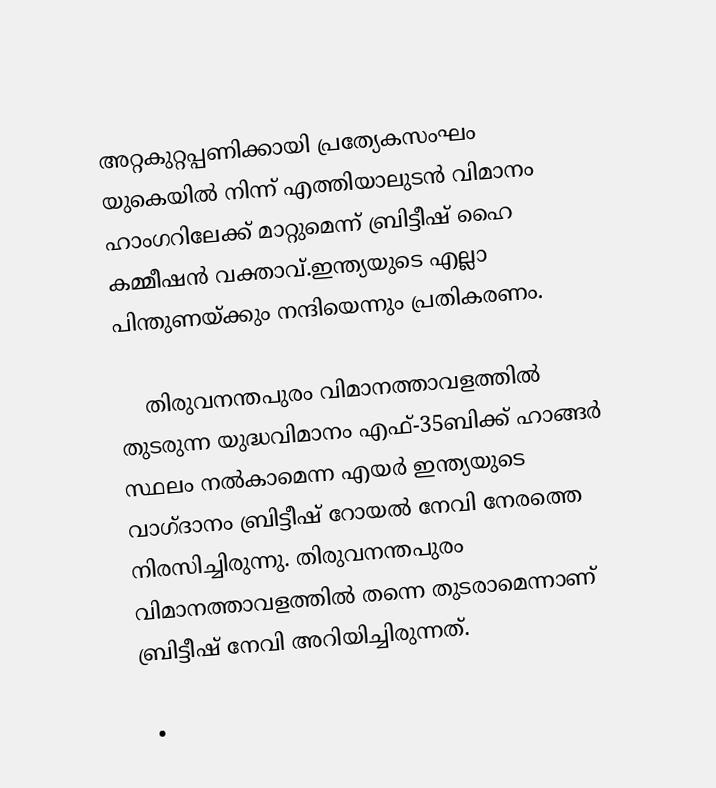അറ്റകുറ്റപ്പണിക്കായി പ്രത്യേകസംഘം യുകെയിൽ നിന്ന് എത്തിയാലുടൻ വിമാനം ഹാംഗറിലേക്ക് മാറ്റുമെന്ന് ബ്രിട്ടീഷ് ഹൈ കമ്മീഷൻ വക്താവ്.ഇന്ത്യയുടെ എല്ലാ പിന്തുണയ്ക്കും നന്ദിയെന്നും പ്രതികരണം.

    തിരുവനന്തപുരം വിമാനത്താവളത്തിൽ തുടരുന്ന യുദ്ധവിമാനം എഫ്-35ബിക്ക് ഹാങ്ങർ സ്ഥലം നൽകാമെന്ന എയർ ഇന്ത്യയുടെ വാഗ്ദാനം ബ്രിട്ടീഷ് റോയൽ നേവി നേരത്തെ നിരസിച്ചിരുന്നു. തിരുവനന്തപുരം വിമാനത്താവളത്തിൽ തന്നെ തുടരാമെന്നാണ് ബ്രിട്ടീഷ് നേവി അറിയിച്ചിരുന്നത്.

  •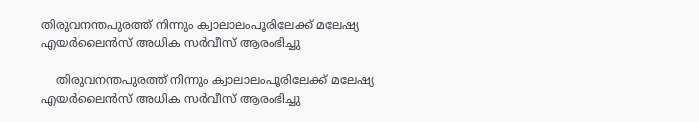തിരുവനന്തപുരത്ത് നിന്നും ക്വാലാലംപൂരിലേക്ക് മലേഷ്യ എയർലൈൻസ് അധിക സർവീസ് ആരംഭിച്ചു

    തിരുവനന്തപുരത്ത് നിന്നും ക്വാലാലംപൂരിലേക്ക് മലേഷ്യ എയർലൈൻസ് അധിക സർവീസ് ആരംഭിച്ചു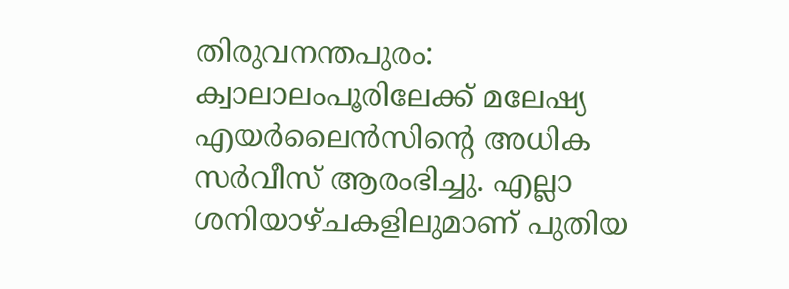തിരുവനന്തപുരം: ക്വാലാലംപൂരിലേക്ക് മലേഷ്യ എയർലൈൻസിന്റെ അധിക സർവീസ് ആരംഭിച്ചു. എല്ലാ ശനിയാഴ്ചകളിലുമാണ് പുതിയ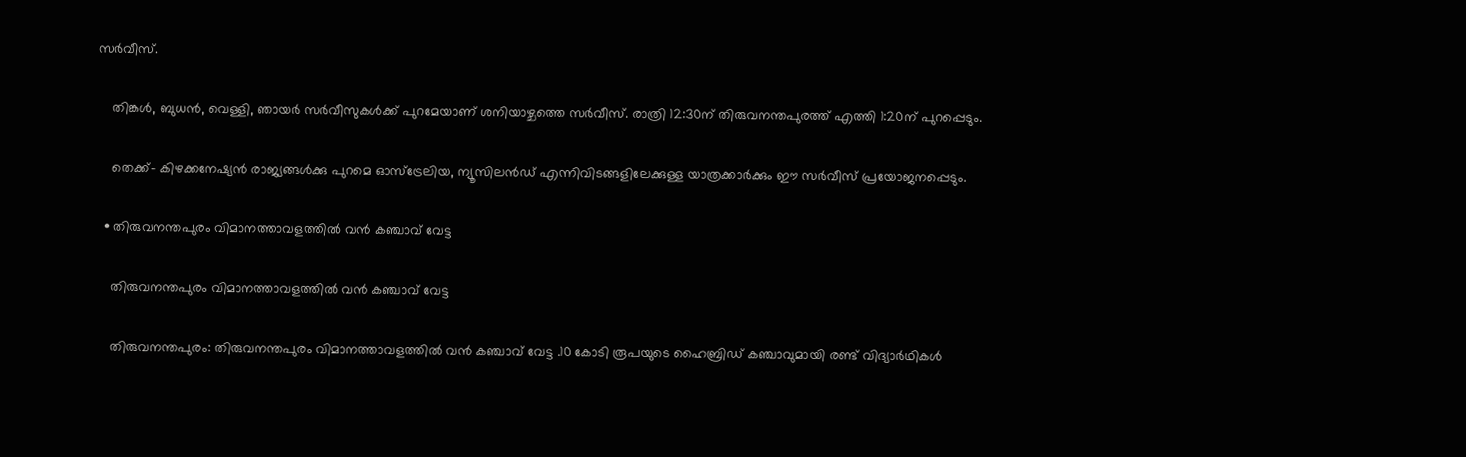സർവീസ്.

    തിങ്കൾ, ബുധൻ, വെള്ളി, ഞായർ സർവീസുകൾക്ക് പുറമേയാണ് ശനിയാഴ്ചത്തെ സർവീസ്. രാത്രി 12:30ന് തിരുവനന്തപുരത്ത് എത്തി 1:20ന് പുറപ്പെടും.

    തെക്ക്- കിഴക്കനേഷ്യൻ രാജ്യങ്ങൾക്കു പുറമെ ഓസ്ട്രേലിയ, ന്യൂസിലൻഡ് എന്നിവിടങ്ങളിലേക്കുള്ള യാത്രക്കാർക്കും ഈ സർവീസ് പ്രയോജനപ്പെടും.

  • തിരുവനന്തപുരം വിമാനത്താവളത്തിൽ വൻ കഞ്ചാവ് വേട്ട

    തിരുവനന്തപുരം വിമാനത്താവളത്തിൽ വൻ കഞ്ചാവ് വേട്ട

    തിരുവനന്തപുരം: തിരുവനന്തപുരം വിമാനത്താവളത്തിൽ വൻ കഞ്ചാവ് വേട്ട .10 കോടി രൂപയുടെ ഹൈബ്രിഡ് കഞ്ചാവുമായി രണ്ട് വിദ്യാർഥികൾ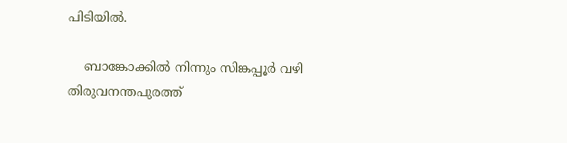പിടിയിൽ.

    ബാങ്കോക്കിൽ നിന്നും സിങ്കപ്പൂർ വഴി തിരുവനന്തപുരത്ത്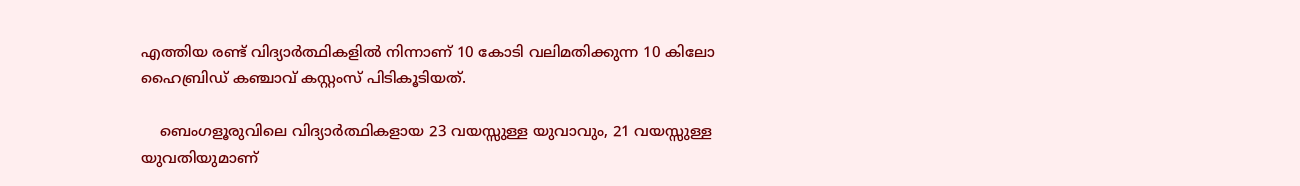എത്തിയ രണ്ട് വിദ്യാർത്ഥികളിൽ നിന്നാണ് 10 കോടി വലിമതിക്കുന്ന 10 കിലോ ഹൈബ്രിഡ് കഞ്ചാവ് കസ്റ്റംസ് പിടികൂടിയത്.

    ബെംഗളൂരുവിലെ വിദ്യാർത്ഥികളായ 23 വയസ്സുള്ള യുവാവും, 21 വയസ്സുള്ള യുവതിയുമാണ്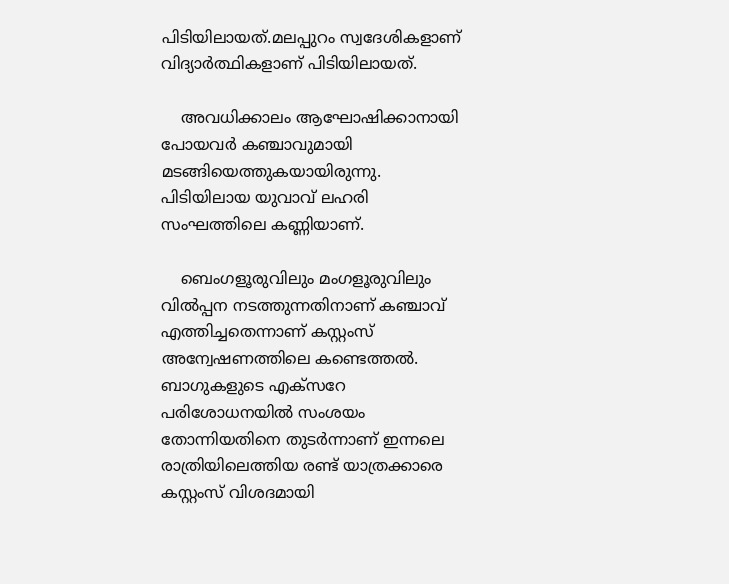പിടിയിലായത്.മലപ്പുറം സ്വദേശികളാണ് വിദ്യാര്‍ത്ഥികളാണ് പിടിയിലായത്.

    അവധിക്കാലം ആഘോഷിക്കാനായി പോയവർ കഞ്ചാവുമായി മടങ്ങിയെത്തുകയായിരുന്നു. പിടിയിലായ യുവാവ് ലഹരി സംഘത്തിലെ കണ്ണിയാണ്.

    ബെംഗളൂരുവിലും മംഗളൂരുവിലും വിൽപ്പന നടത്തുന്നതിനാണ് കഞ്ചാവ് എത്തിച്ചതെന്നാണ് കസ്റ്റംസ് അന്വേഷണത്തിലെ കണ്ടെത്തൽ. ബാഗുകളുടെ എക്സറേ പരിശോധനയിൽ സംശയം തോന്നിയതിനെ തുടർന്നാണ് ഇന്നലെ രാത്രിയിലെത്തിയ രണ്ട് യാത്രക്കാരെ കസ്റ്റംസ് വിശദമായി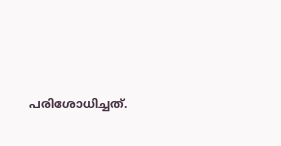പരിശോധിച്ചത്.